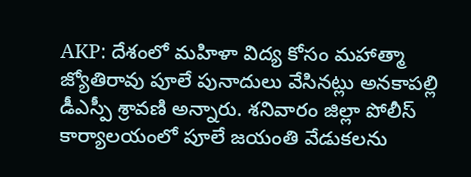AKP: దేశంలో మహిళా విద్య కోసం మహాత్మా జ్యోతిరావు పూలే పునాదులు వేసినట్లు అనకాపల్లి డీఎస్పీ శ్రావణి అన్నారు. శనివారం జిల్లా పోలీస్ కార్యాలయంలో పూలే జయంతి వేడుకలను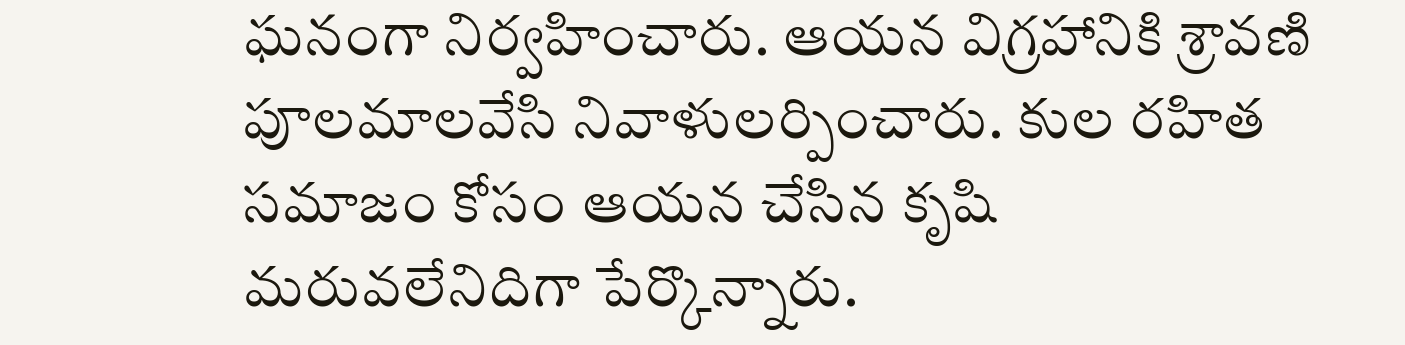ఘనంగా నిర్వహించారు. ఆయన విగ్రహానికి శ్రావణి పూలమాలవేసి నివాళులర్పించారు. కుల రహిత సమాజం కోసం ఆయన చేసిన కృషి మరువలేనిదిగా పేర్కొన్నారు.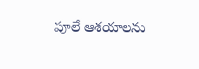పూలే ఆశయాలను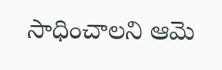సాధించాలని ఆమె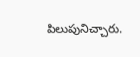పిలుపునిచ్చారు.